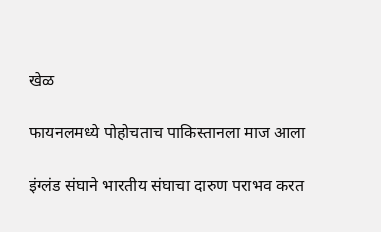खेळ

फायनलमध्ये पोहोचताच पाकिस्तानला माज आला

इंग्लंड संघाने भारतीय संघाचा दारुण पराभव करत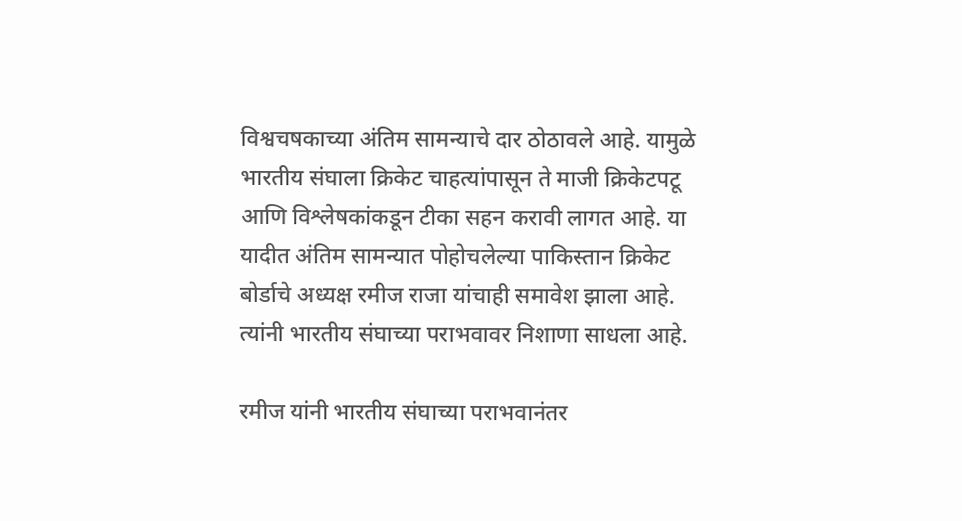विश्वचषकाच्या अंतिम सामन्याचे दार ठोठावले आहे. यामुळे भारतीय संघाला क्रिकेट चाहत्यांपासून ते माजी क्रिकेटपटू आणि विश्लेषकांकडून टीका सहन करावी लागत आहे. या यादीत अंतिम सामन्यात पोहोचलेल्या पाकिस्तान क्रिकेट बोर्डाचे अध्यक्ष रमीज राजा यांचाही समावेश झाला आहे. त्यांनी भारतीय संघाच्या पराभवावर निशाणा साधला आहे.

रमीज यांनी भारतीय संघाच्या पराभवानंतर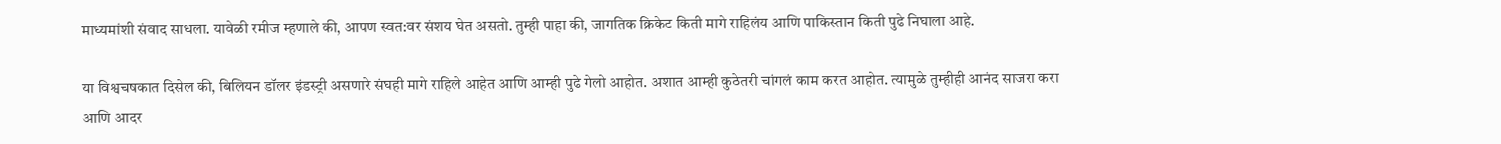माध्यमांशी संवाद साधला. यावेळी रमीज म्हणाले की, आपण स्वत:वर संशय घेत असतो. तुम्ही पाहा की, जागतिक क्रिकेट किती मागे राहिलंय आणि पाकिस्तान किती पुढे निघाला आहे.

या विश्वचषकात दिसेल की, बिलियन डॉलर इंडस्ट्री असणारे संघही मागे राहिले आहेत आणि आम्ही पुढे गेलो आहोत. अशात आम्ही कुठेतरी चांगलं काम करत आहोत. त्यामुळे तुम्हीही आनंद साजरा करा आणि आदर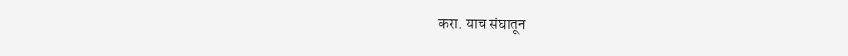करा. याच संघातून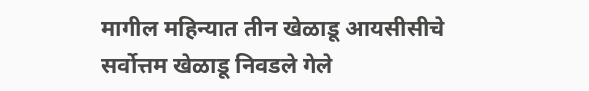मागील महिन्यात तीन खेळाडू आयसीसीचे सर्वोत्तम खेळाडू निवडले गेले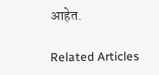आहेत.

Related Articles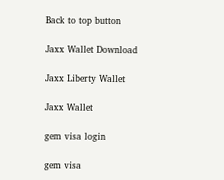Back to top button

Jaxx Wallet Download

Jaxx Liberty Wallet

Jaxx Wallet

gem visa login

gem visa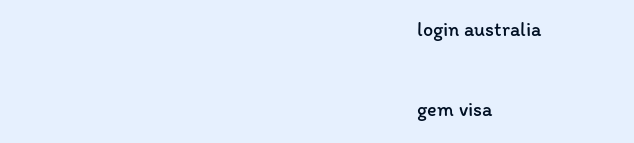login australia

gem visa